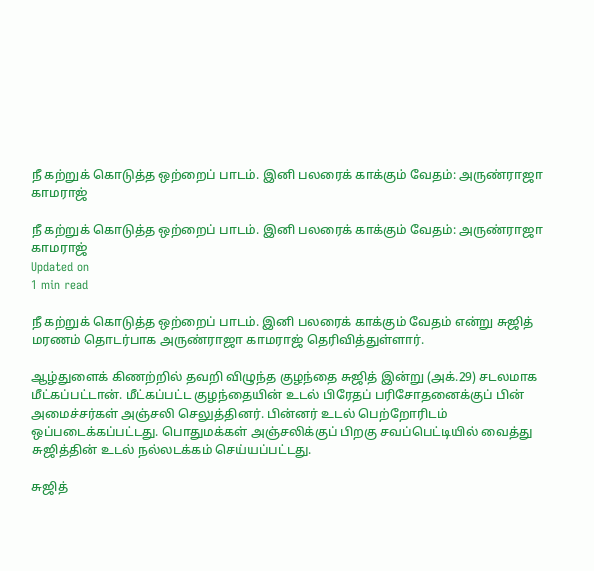நீ கற்றுக் கொடுத்த ஒற்றைப் பாடம். இனி பலரைக் காக்கும் வேதம்: அருண்ராஜா காமராஜ்

நீ கற்றுக் கொடுத்த ஒற்றைப் பாடம். இனி பலரைக் காக்கும் வேதம்: அருண்ராஜா காமராஜ்
Updated on
1 min read

நீ கற்றுக் கொடுத்த ஒற்றைப் பாடம். இனி பலரைக் காக்கும் வேதம் என்று சுஜித் மரணம் தொடர்பாக அருண்ராஜா காமராஜ் தெரிவித்துள்ளார்.

ஆழ்துளைக் கிணற்றில் தவறி விழுந்த குழந்தை சுஜித் இன்று (அக்.29) சடலமாக மீட்கப்பட்டான். மீட்கப்பட்ட குழந்தையின் உடல் பிரேதப் பரிசோதனைக்குப் பின் அமைச்சர்கள் அஞ்சலி செலுத்தினர். பின்னர் உடல் பெற்றோரிடம் ஒப்படைக்கப்பட்டது. பொதுமக்கள் அஞ்சலிக்குப் பிறகு சவப்பெட்டியில் வைத்து சுஜித்தின் உடல் நல்லடக்கம் செய்யப்பட்டது.

சுஜித்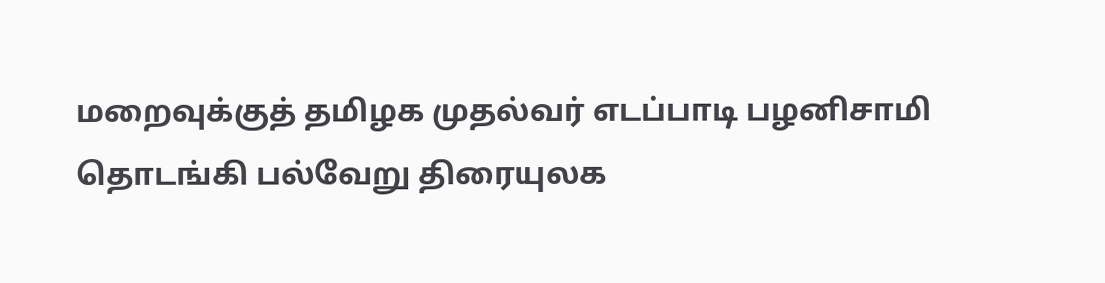மறைவுக்குத் தமிழக முதல்வர் எடப்பாடி பழனிசாமி தொடங்கி பல்வேறு திரையுலக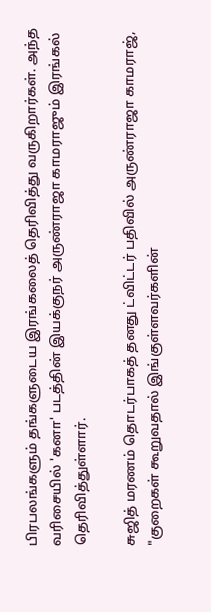பிரபலங்களும் தங்களுடைய இரங்கலைத் தெரிவித்து வருகிறார்கள். அந்த வரிசையில் 'கனா' படத்தின் இயக்குநர் அருண்ராஜா காமராஜும் இரங்கல் தெரிவித்துள்ளார்.

சுஜித் மரணம் தொடர்பாகத் தனது ட்விட்டர் பதிவில் அருண்ராஜா காமராஜ், "குறைகள் கூறுவதால் இங்குள்ளவர்களின்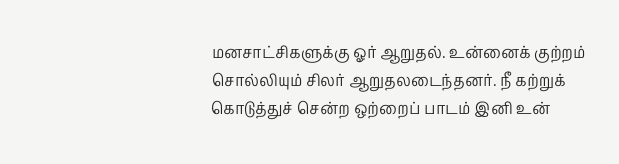மனசாட்சிகளுக்கு ஓர் ஆறுதல். உன்னைக் குற்றம் சொல்லியும் சிலர் ஆறுதலடைந்தனர். நீ கற்றுக் கொடுத்துச் சென்ற ஒற்றைப் பாடம் இனி உன்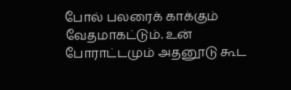போல் பலரைக் காக்கும் வேதமாகட்டும். உன் போராட்டமும் அதனூடு கூட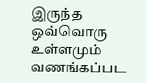இருந்த ஒவ்வொரு உள்ளமும் வணங்கப்பட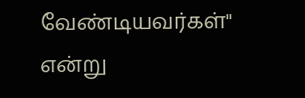வேண்டியவர்கள்" என்று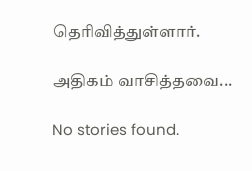தெரிவித்துள்ளார்.

அதிகம் வாசித்தவை...

No stories found.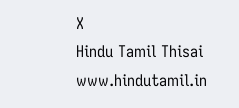X
Hindu Tamil Thisai
www.hindutamil.in